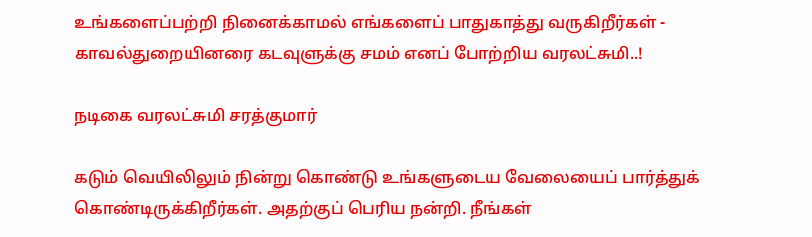உங்களைப்பற்றி நினைக்காமல் எங்களைப் பாதுகாத்து வருகிறீர்கள் - காவல்துறையினரை கடவுளுக்கு சமம் எனப் போற்றிய வரலட்சுமி..!

நடிகை வரலட்சுமி சரத்குமார்

கடும் வெயிலிலும் நின்று கொண்டு உங்களுடைய வேலையைப் பார்த்துக் கொண்டிருக்கிறீர்கள். அதற்குப் பெரிய நன்றி. நீங்கள்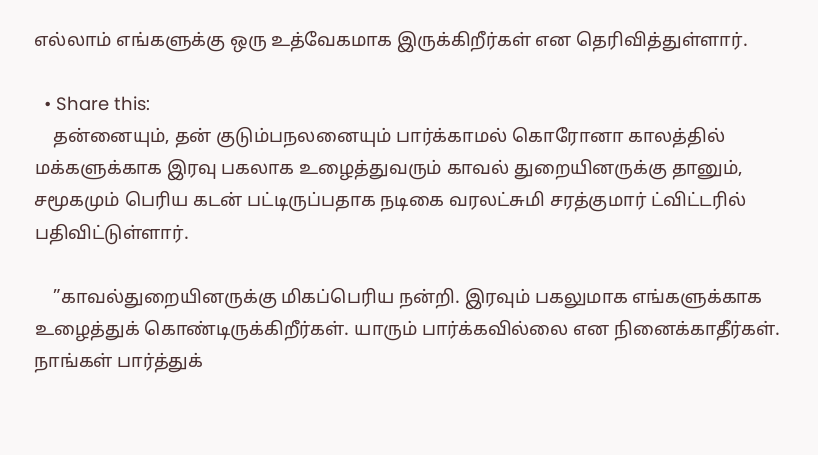எல்லாம் எங்களுக்கு ஒரு உத்வேகமாக இருக்கிறீர்கள் என தெரிவித்துள்ளார்.

  • Share this:
    தன்னையும், தன் குடும்பநலனையும் பார்க்காமல் கொரோனா காலத்தில் மக்களுக்காக இரவு பகலாக உழைத்துவரும் காவல் துறையினருக்கு தானும், சமூகமும் பெரிய கடன் பட்டிருப்பதாக நடிகை வரலட்சுமி சரத்குமார் ட்விட்டரில் பதிவிட்டுள்ளார்.

    ”காவல்துறையினருக்கு மிகப்பெரிய நன்றி. இரவும் பகலுமாக எங்களுக்காக உழைத்துக் கொண்டிருக்கிறீர்கள். யாரும் பார்க்கவில்லை என நினைக்காதீர்கள். நாங்கள் பார்த்துக்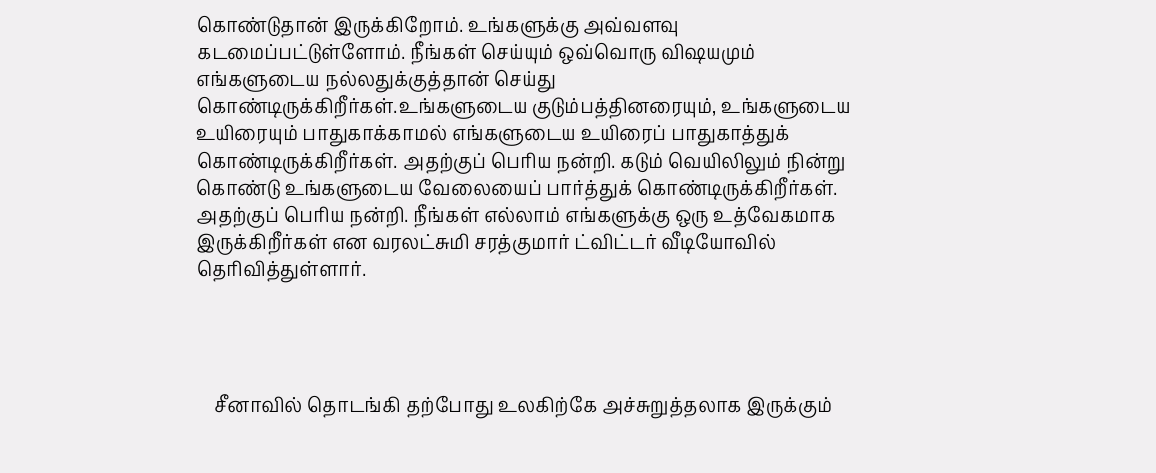கொண்டுதான் இருக்கிறோம். உங்களுக்கு அவ்வளவு கடமைப்பட்டுள்ளோம். நீங்கள் செய்யும் ஒவ்வொரு விஷயமும் எங்களுடைய நல்லதுக்குத்தான் செய்து கொண்டிருக்கிறீர்கள்.உங்களுடைய குடும்பத்தினரையும், உங்களுடைய உயிரையும் பாதுகாக்காமல் எங்களுடைய உயிரைப் பாதுகாத்துக் கொண்டிருக்கிறீர்கள். அதற்குப் பெரிய நன்றி. கடும் வெயிலிலும் நின்று கொண்டு உங்களுடைய வேலையைப் பார்த்துக் கொண்டிருக்கிறீர்கள். அதற்குப் பெரிய நன்றி. நீங்கள் எல்லாம் எங்களுக்கு ஒரு உத்வேகமாக இருக்கிறீர்கள் என வரலட்சுமி சரத்குமார் ட்விட்டர் வீடியோவில் தெரிவித்துள்ளார்.




    சீனாவில் தொடங்கி தற்போது உலகிற்கே அச்சுறுத்தலாக இருக்கும்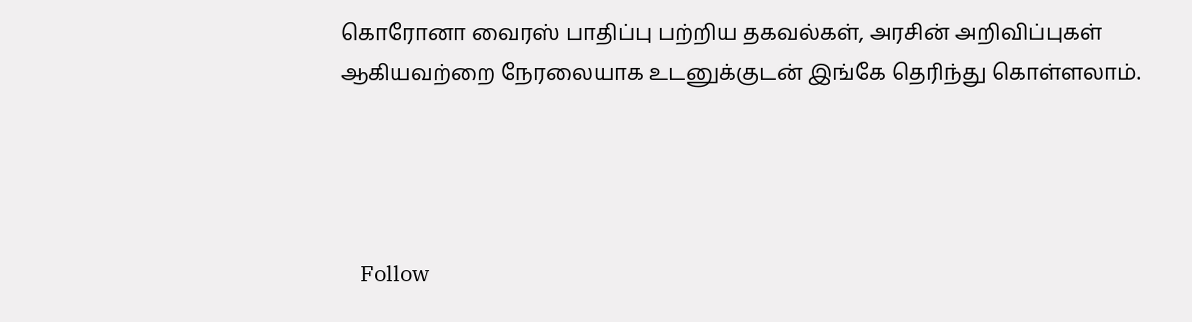கொரோனா வைரஸ் பாதிப்பு பற்றிய தகவல்கள், அரசின் அறிவிப்புகள் ஆகியவற்றை நேரலையாக உடனுக்குடன் இங்கே தெரிந்து கொள்ளலாம்.




    Follow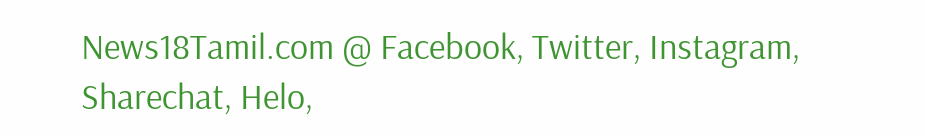News18Tamil.com @ Facebook, Twitter, Instagram, Sharechat, Helo,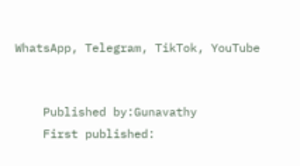WhatsApp, Telegram, TikTok, YouTube


    Published by:Gunavathy
    First published: